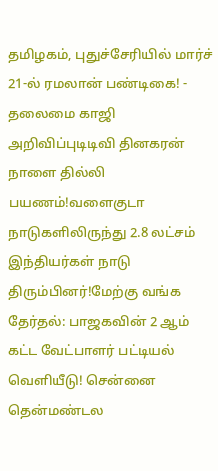தமிழகம், புதுச்சேரியில் மார்ச் 21-ல் ரமலான் பண்டிகை! - தலைமை காஜி அறிவிப்புடிடிவி தினகரன் நாளை தில்லி பயணம்!வளைகுடா நாடுகளிலிருந்து 2.8 லட்சம் இந்தியர்கள் நாடு திரும்பினர்!மேற்கு வங்க தேர்தல்: பாஜகவின் 2 ஆம் கட்ட வேட்பாளர் பட்டியல் வெளியீடு! சென்னை தென்மண்டல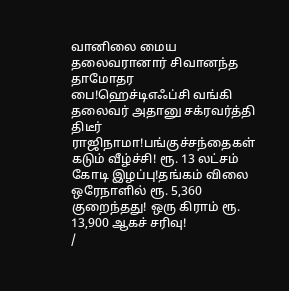வானிலை மைய தலைவரானார் சிவானந்த தாமோதர பை!ஹெச்டிஎஃப்சி வங்கி தலைவர் அதானு சக்ரவர்த்தி திடீர் ராஜிநாமா!பங்குச்சந்தைகள் கடும் வீழ்ச்சி! ரூ. 13 லட்சம் கோடி இழப்பு!தங்கம் விலை ஒரேநாளில் ரூ. 5,360 குறைந்தது! ஒரு கிராம் ரூ. 13,900 ஆகச் சரிவு!
/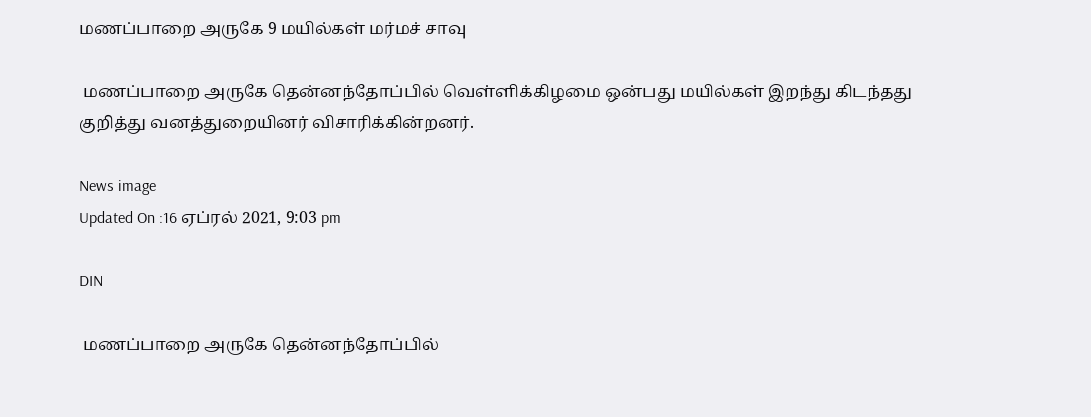மணப்பாறை அருகே 9 மயில்கள் மர்மச் சாவு

 மணப்பாறை அருகே தென்னந்தோப்பில் வெள்ளிக்கிழமை ஒன்பது மயில்கள் இறந்து கிடந்தது குறித்து வனத்துறையினர் விசாரிக்கின்றனர்.

News image
Updated On :16 ஏப்ரல் 2021, 9:03 pm

DIN

 மணப்பாறை அருகே தென்னந்தோப்பில்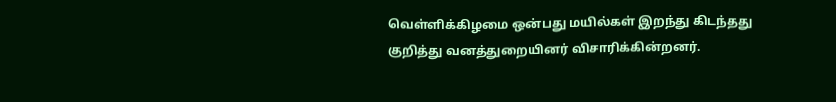வெள்ளிக்கிழமை ஒன்பது மயில்கள் இறந்து கிடந்தது குறித்து வனத்துறையினர் விசாரிக்கின்றனர்.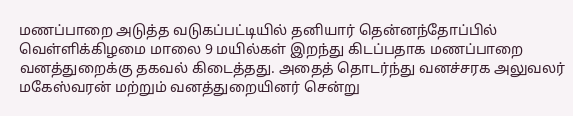மணப்பாறை அடுத்த வடுகப்பட்டியில் தனியார் தென்னந்தோப்பில் வெள்ளிக்கிழமை மாலை 9 மயில்கள் இறந்து கிடப்பதாக மணப்பாறை வனத்துறைக்கு தகவல் கிடைத்தது. அதைத் தொடர்ந்து வனச்சரக அலுவலர் மகேஸ்வரன் மற்றும் வனத்துறையினர் சென்று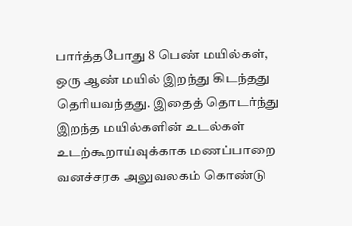பார்த்தபோது 8 பெண் மயில்கள், ஒரு ஆண் மயில் இறந்து கிடந்தது தெரியவந்தது. இதைத் தொடர்ந்து இறந்த மயில்களின் உடல்கள் உடற்கூறாய்வுக்காக மணப்பாறை வனச்சரக அலுவலகம் கொண்டு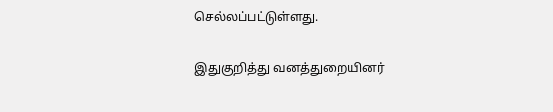செல்லப்பட்டுள்ளது.

இதுகுறித்து வனத்துறையினர்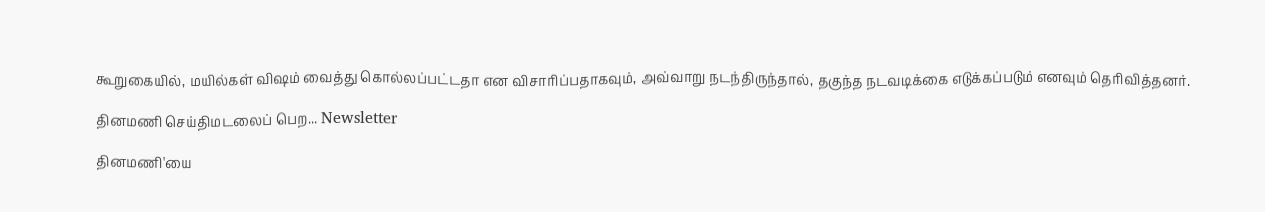கூறுகையில், மயில்கள் விஷம் வைத்து கொல்லப்பட்டதா என விசாரிப்பதாகவும், அவ்வாறு நடந்திருந்தால், தகுந்த நடவடிக்கை எடுக்கப்படும் எனவும் தெரிவித்தனர்.

தினமணி செய்திமடலைப் பெற... Newsletter

தினமணி'யை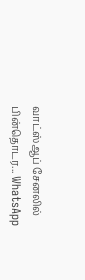வாட்ஸ்ஆப் சேனலில் பின்தொடர... WhatsApp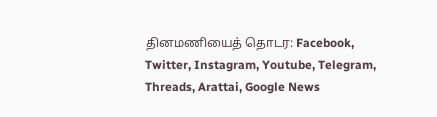தினமணியைத் தொடர: Facebook, Twitter, Instagram, Youtube, Telegram, Threads, Arattai, Google News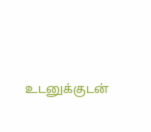உடனுக்குடன்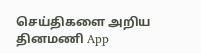செய்திகளை அறிய தினமணி App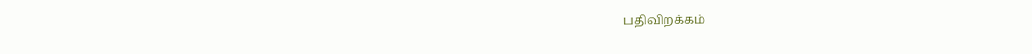பதிவிறக்கம்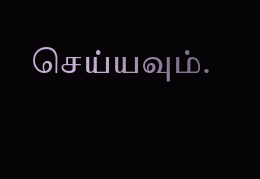செய்யவும்.